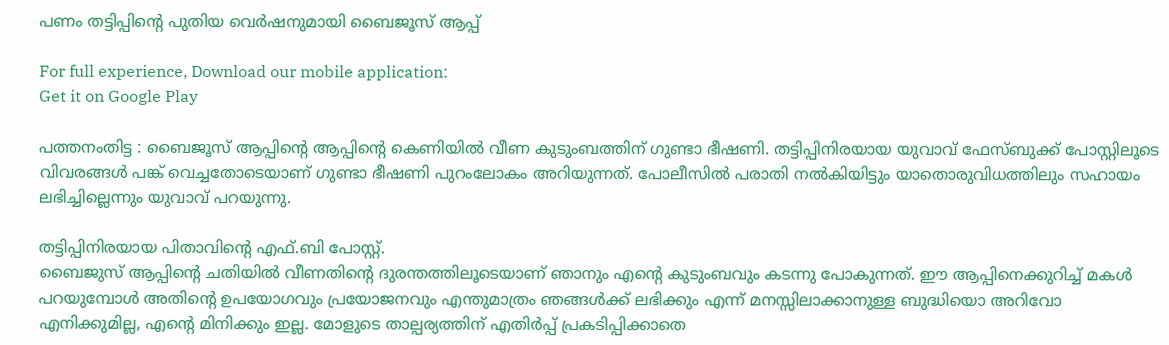പണം തട്ടിപ്പിന്റെ പുതിയ വെര്‍ഷനുമായി ബൈജൂസ് ആപ്പ്‌

For full experience, Download our mobile application:
Get it on Google Play

പത്തനംതിട്ട : ബൈജൂസ് ആപ്പിന്റെ ആപ്പിന്റെ കെണിയിൽ വീണ കുടുംബത്തിന് ഗുണ്ടാ ഭീഷണി. തട്ടിപ്പിനിരയായ യുവാവ് ഫേസ്ബുക്ക് പോസ്റ്റിലൂടെ വിവരങ്ങൾ പങ്ക് വെച്ചതോടെയാണ് ഗുണ്ടാ ഭീഷണി പുറംലോകം അറിയുന്നത്. പോലീസില്‍ പരാതി നല്‍കിയിട്ടും യാതൊരുവിധത്തിലും സഹായം ലഭിച്ചില്ലെന്നും യുവാവ് പറയുന്നു.

തട്ടിപ്പിനിരയായ പിതാവിന്റെ എഫ്.ബി പോസ്റ്റ്‌.
ബൈജുസ് ആപ്പിന്റെ ചതിയിൽ വീണതിന്റെ ദുരന്തത്തിലൂടെയാണ് ഞാനും എന്റെ കുടുംബവും കടന്നു പോകുന്നത്. ഈ ആപ്പിനെക്കുറിച്ച് മകൾ പറയുമ്പോൾ അതിന്റെ ഉപയോഗവും പ്രയോജനവും എന്തുമാത്രം ഞങ്ങൾക്ക് ലഭിക്കും എന്ന് മനസ്സിലാക്കാനുള്ള ബുദ്ധിയൊ അറിവോ എനിക്കുമില്ല, എന്റെ മിനിക്കും ഇല്ല. മോളുടെ താല്പര്യത്തിന് എതിർപ്പ് പ്രകടിപ്പിക്കാതെ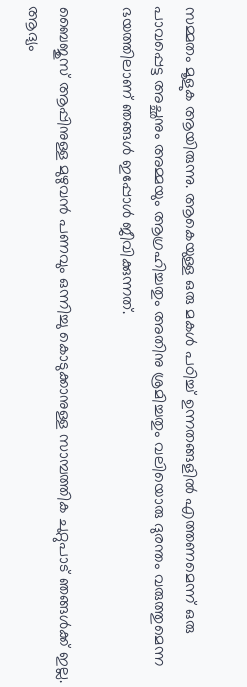സമ്മതം മൂളുക ആയിരുന്നു. ആകെയുള്ള ഒരു മകൾ പഠിച്ച് ഉന്നതങ്ങളിൽ എത്തണമെന്ന് ഒരു പാവപ്പെട്ട അച്ഛനും അമ്മയും ആഗ്രഹിച്ചതും അതിനു ശ്രമിച്ചതും വലിയൊരു ദുരന്തം വരുത്തുമെന്ന ഭയത്തിലാണ് ഞങ്ങൾ ഇപ്പോൾ ജീവിക്കുന്നത്.

ബൈജുസ് ആപ്പിനുള്ള മുഴുവൻ പണവും ഒന്നിച്ചു കൊടുക്കാനുള്ള സാമ്പത്തിക ചുറ്റുപാട് ഞങ്ങൾക്ക് ഇല്ല. ആദ്യം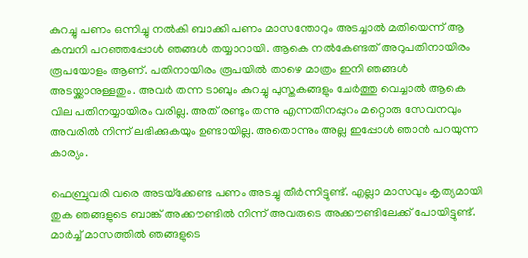കുറച്ചു പണം ഒന്നിച്ചു നൽകി ബാക്കി പണം മാസന്തോറും അടച്ചാൽ മതിയെന്ന് ആ കമ്പനി പറഞ്ഞപ്പോൾ ഞങ്ങൾ തയ്യാറായി. ആകെ നൽകേണ്ടത് അറുപതിനായിരം രൂപയോളം ആണ്. പതിനായിരം രൂപയിൽ താഴെ മാത്രം ഇനി ഞങ്ങൾ അടയ്ക്കാനുള്ളതും. അവർ തന്ന ടാബും കുറച്ചു പുസ്തകങ്ങളും ചേർത്തു വെച്ചാൽ ആകെ വില പതിനയ്യായിരം വരില്ല. അത്‌ രണ്ടും തന്നു എന്നതിനപ്പുറം മറ്റൊരു സേവനവും അവരിൽ നിന്ന് ലഭിക്കുകയും ഉണ്ടായില്ല. അതൊന്നും അല്ല ഇപ്പോൾ ഞാൻ പറയുന്ന കാര്യം.

ഫെബ്രുവരി വരെ അടയ്‌ക്കേണ്ട പണം അടച്ചു തീർന്നിട്ടുണ്ട്. എല്ലാ മാസവും കൃത്യമായി തുക ഞങ്ങളുടെ ബാങ്ക് അക്കൗണ്ടിൽ നിന്ന് അവരുടെ അക്കൗണ്ടിലേക്ക് പോയിട്ടുണ്ട്. മാർച്ച്‌ മാസത്തിൽ ഞങ്ങളുടെ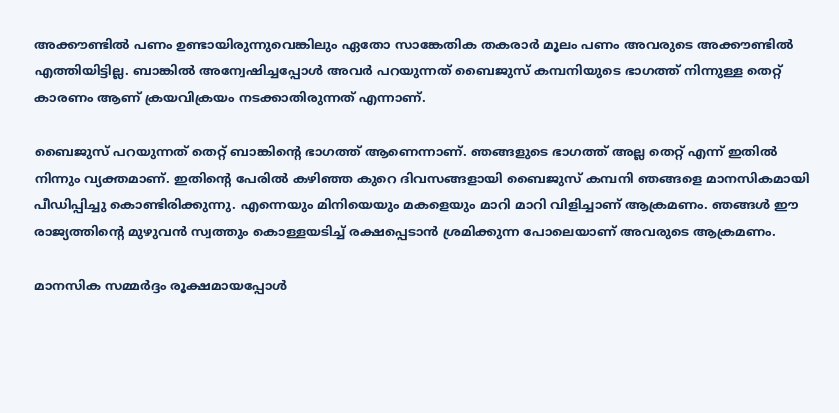അക്കൗണ്ടിൽ പണം ഉണ്ടായിരുന്നുവെങ്കിലും ഏതോ സാങ്കേതിക തകരാർ മൂലം പണം അവരുടെ അക്കൗണ്ടിൽ എത്തിയിട്ടില്ല. ബാങ്കിൽ അന്വേഷിച്ചപ്പോൾ അവർ പറയുന്നത് ബൈജുസ് കമ്പനിയുടെ ഭാഗത്ത് നിന്നുള്ള തെറ്റ് കാരണം ആണ് ക്രയവിക്രയം നടക്കാതിരുന്നത് എന്നാണ്.

ബൈജുസ് പറയുന്നത് തെറ്റ് ബാങ്കിന്റെ ഭാഗത്ത്‌ ആണെന്നാണ്. ഞങ്ങളുടെ ഭാഗത്ത് അല്ല തെറ്റ് എന്ന് ഇതിൽ നിന്നും വ്യക്തമാണ്. ഇതിന്റെ പേരിൽ കഴിഞ്ഞ കുറെ ദിവസങ്ങളായി ബൈജുസ് കമ്പനി ഞങ്ങളെ മാനസികമായി പീഡിപ്പിച്ചു കൊണ്ടിരിക്കുന്നു. എന്നെയും മിനിയെയും മകളെയും മാറി മാറി വിളിച്ചാണ് ആക്രമണം. ഞങ്ങൾ ഈ രാജ്യത്തിന്റെ മുഴുവൻ സ്വത്തും കൊള്ളയടിച്ച് രക്ഷപ്പെടാൻ ശ്രമിക്കുന്ന പോലെയാണ് അവരുടെ ആക്രമണം.

മാനസിക സമ്മർദ്ദം രൂക്ഷമായപ്പോൾ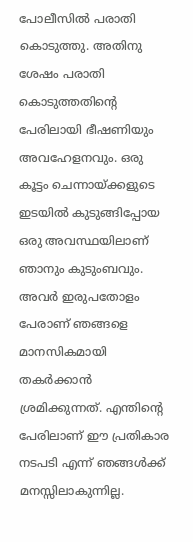പോലീസിൽ പരാതി കൊടുത്തു. അതിനു ശേഷം പരാതി കൊടുത്തതിന്റെ പേരിലായി ഭീഷണിയും അവഹേളനവും. ഒരു കൂട്ടം ചെന്നായ്ക്കളുടെ ഇടയിൽ കുടുങ്ങിപ്പോയ ഒരു അവസ്ഥയിലാണ് ഞാനും കുടുംബവും. അവർ ഇരുപതോളം പേരാണ് ഞങ്ങളെ മാനസികമായി തകർക്കാൻ ശ്രമിക്കുന്നത്. എന്തിന്റെ പേരിലാണ് ഈ പ്രതികാര നടപടി എന്ന് ഞങ്ങൾക്ക് മനസ്സിലാകുന്നില്ല.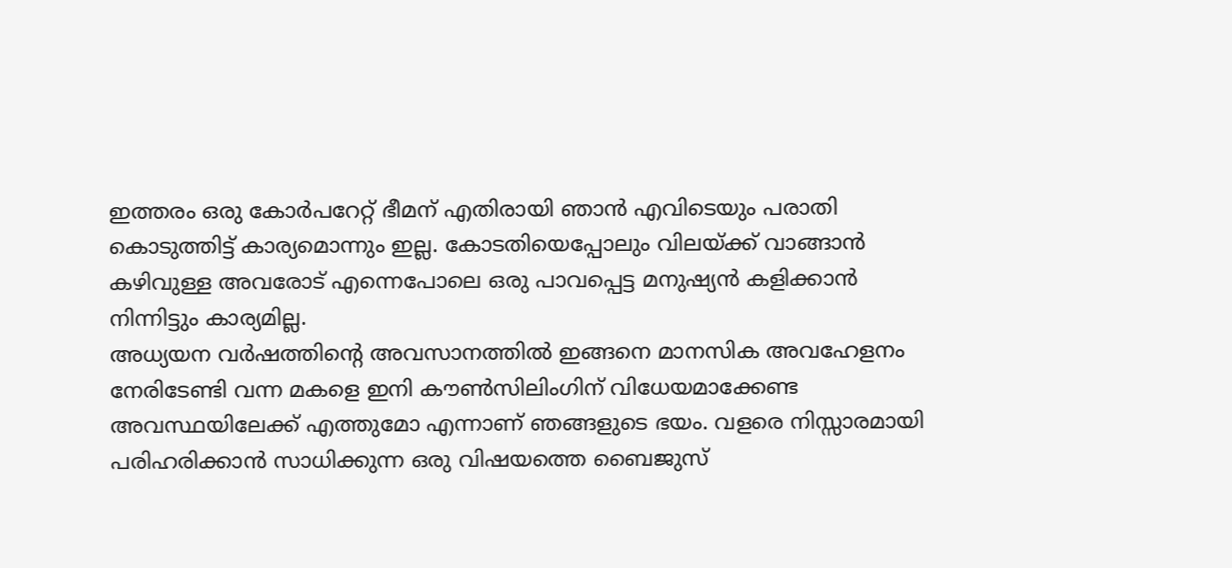ഇത്തരം ഒരു കോർപറേറ്റ് ഭീമന് എതിരായി ഞാൻ എവിടെയും പരാതി കൊടുത്തിട്ട് കാര്യമൊന്നും ഇല്ല. കോടതിയെപ്പോലും വിലയ്ക്ക് വാങ്ങാൻ കഴിവുള്ള അവരോട് എന്നെപോലെ ഒരു പാവപ്പെട്ട മനുഷ്യൻ കളിക്കാൻ നിന്നിട്ടും കാര്യമില്ല.
അധ്യയന വർഷത്തിന്റെ അവസാനത്തിൽ ഇങ്ങനെ മാനസിക അവഹേളനം നേരിടേണ്ടി വന്ന മകളെ ഇനി കൗൺസിലിംഗിന് വിധേയമാക്കേണ്ട അവസ്ഥയിലേക്ക് എത്തുമോ എന്നാണ് ഞങ്ങളുടെ ഭയം. വളരെ നിസ്സാരമായി പരിഹരിക്കാൻ സാധിക്കുന്ന ഒരു വിഷയത്തെ ബൈജുസ്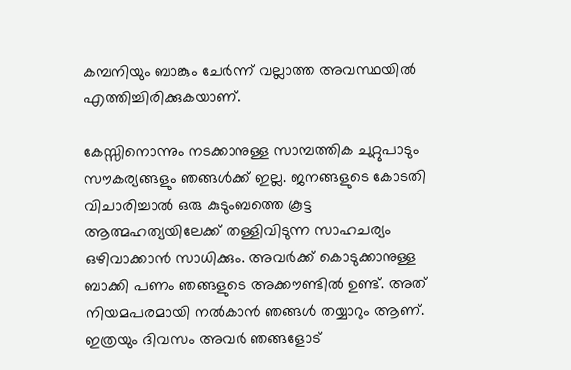കമ്പനിയും ബാങ്കും ചേർന്ന് വല്ലാത്ത അവസ്ഥയിൽ എത്തിച്ചിരിക്കുകയാണ്.

കേസ്സിനൊന്നും നടക്കാനുള്ള സാമ്പത്തിക ചുറ്റുപാടും സൗകര്യങ്ങളും ഞങ്ങൾക്ക് ഇല്ല. ജനങ്ങളുടെ കോടതി വിചാരിച്ചാൽ ഒരു കുടുംബത്തെ കൂട്ട ആത്മഹത്യയിലേക്ക് തള്ളിവിടുന്ന സാഹചര്യം ഒഴിവാക്കാൻ സാധിക്കും. അവർക്ക് കൊടുക്കാനുള്ള ബാക്കി പണം ഞങ്ങളുടെ അക്കൗണ്ടിൽ ഉണ്ട്. അത്‌ നിയമപരമായി നൽകാൻ ഞങ്ങൾ തയ്യാറും ആണ്. ഇത്രയും ദിവസം അവർ ഞങ്ങളോട്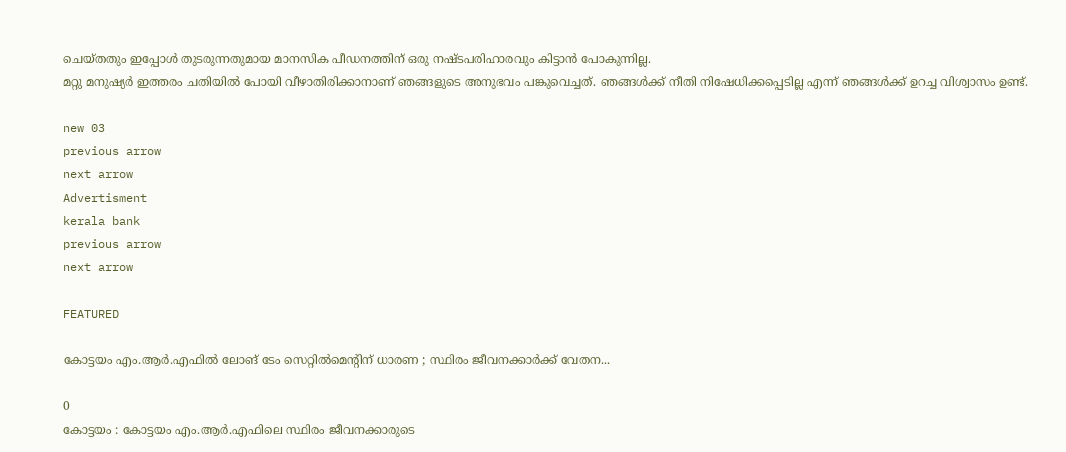ചെയ്തതും ഇപ്പോൾ തുടരുന്നതുമായ മാനസിക പീഡനത്തിന് ഒരു നഷ്ടപരിഹാരവും കിട്ടാൻ പോകുന്നില്ല.
മറ്റു മനുഷ്യർ ഇത്തരം ചതിയിൽ പോയി വീഴാതിരിക്കാനാണ് ഞങ്ങളുടെ അനുഭവം പങ്കുവെച്ചത്. ഞങ്ങൾക്ക് നീതി നിഷേധിക്കപ്പെടില്ല എന്ന് ഞങ്ങൾക്ക് ഉറച്ച വിശ്വാസം ഉണ്ട്.

new 03
previous arrow
next arrow
Advertisment
kerala bank
previous arrow
next arrow

FEATURED

കോട്ടയം എം.ആർ.എഫിൽ ലോങ് ടേം സെറ്റിൽമെന്റിന് ധാരണ ; സ്ഥിരം ജീവനക്കാർക്ക് വേതന...

0
കോട്ടയം : കോട്ടയം എം.ആർ.എഫിലെ സ്ഥിരം ജീവനക്കാരുടെ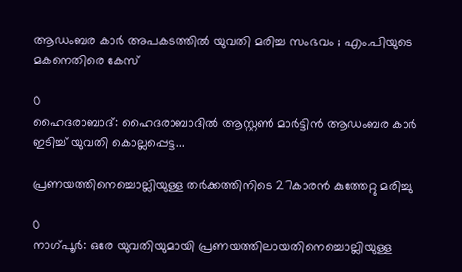ആഡംബര കാർ അപകടത്തിൽ യുവതി മരിച്ച സംഭവം ; എം.പിയുടെ മകനെതിരെ കേസ്

0
ഹൈദരാബാദ്: ഹൈദരാബാദിൽ ആസ്റ്റൺ മാർട്ടിൻ ആഡംബര കാർ ഇടിച്ച് യുവതി കൊല്ലപ്പെട്ട...

പ്രണയത്തിനെച്ചൊല്ലിയുള്ള തർക്കത്തിനിടെ 27കാരൻ കുത്തേറ്റു മരിച്ചു

0
നാഗ്പൂർ: ഒരേ യുവതിയുമായി പ്രണയത്തിലായതിനെച്ചൊല്ലിയുള്ള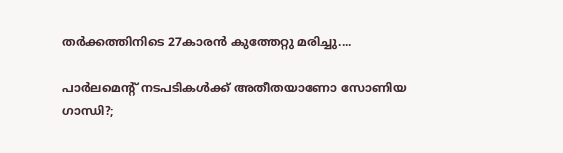തർക്കത്തിനിടെ 27കാരൻ കുത്തേറ്റു മരിച്ചു....

പാർലമെന്റ് നടപടികൾക്ക് അതീതയാണോ സോണിയ ഗാന്ധി?;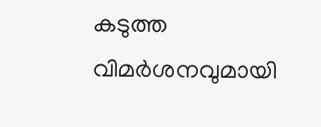കടുത്ത വിമർശനവുമായി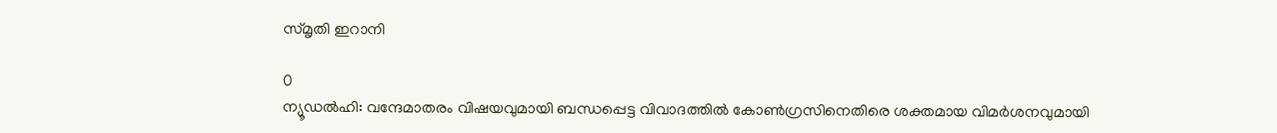സ്മൃതി ഇറാനി

0
ന്യൂഡല്‍ഹി: വന്ദേമാതരം വിഷയവുമായി ബന്ധപ്പെട്ട വിവാദത്തില്‍ കോണ്‍ഗ്രസിനെതിരെ ശക്തമായ വിമര്‍ശനവുമായി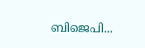ബിജെപി...